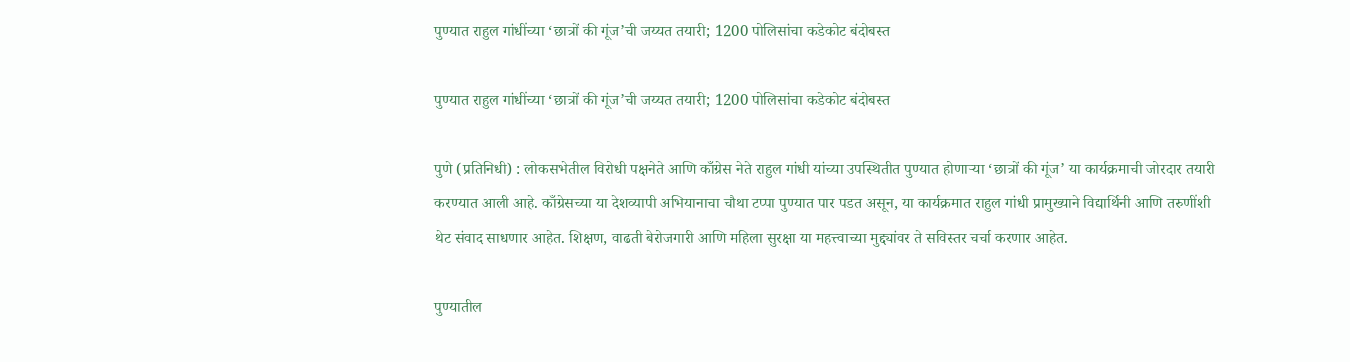पुण्यात राहुल गांधींच्या ‘छात्रों की गूंज’ची जय्यत तयारी; 1200 पोलिसांचा कडेकोट बंदोबस्त

पुण्यात राहुल गांधींच्या ‘छात्रों की गूंज’ची जय्यत तयारी; 1200 पोलिसांचा कडेकोट बंदोबस्त

पुणे (प्रतिनिधी) : लोकसभेतील विरोधी पक्षनेते आणि काँग्रेस नेते राहुल गांधी यांच्या उपस्थितीत पुण्यात होणाऱ्या ‘छात्रों की गूंज’ या कार्यक्रमाची जोरदार तयारी करण्यात आली आहे. काँग्रेसच्या या देशव्यापी अभियानाचा चौथा टप्पा पुण्यात पार पडत असून, या कार्यक्रमात राहुल गांधी प्रामुख्याने विद्यार्थिनी आणि तरुणींशी थेट संवाद साधणार आहेत. शिक्षण, वाढती बेरोजगारी आणि महिला सुरक्षा या महत्त्वाच्या मुद्द्यांवर ते सविस्तर चर्चा करणार आहेत.

पुण्यातील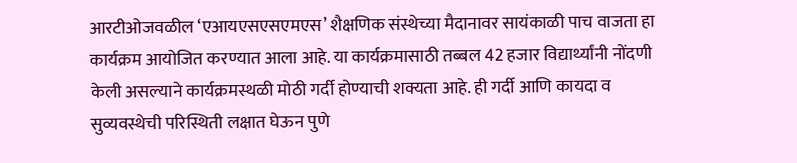आरटीओजवळील ‘एआयएसएसएमएस’ शैक्षणिक संस्थेच्या मैदानावर सायंकाळी पाच वाजता हा कार्यक्रम आयोजित करण्यात आला आहे. या कार्यक्रमासाठी तब्बल 42 हजार विद्यार्थ्यांनी नोंदणी केली असल्याने कार्यक्रमस्थळी मोठी गर्दी होण्याची शक्यता आहे. ही गर्दी आणि कायदा व सुव्यवस्थेची परिस्थिती लक्षात घेऊन पुणे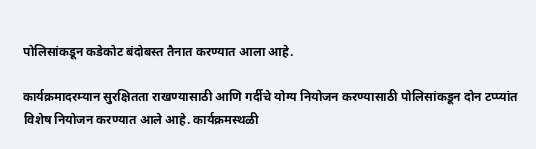पोलिसांकडून कडेकोट बंदोबस्त तैनात करण्यात आला आहे.

कार्यक्रमादरम्यान सुरक्षितता राखण्यासाठी आणि गर्दीचे योग्य नियोजन करण्यासाठी पोलिसांकडून दोन टप्प्यांत विशेष नियोजन करण्यात आले आहे. कार्यक्रमस्थळी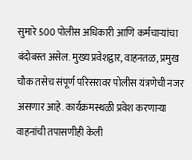सुमारे 500 पोलीस अधिकारी आणि कर्मचाऱ्यांचा बंदोबस्त असेल. मुख्य प्रवेशद्वार, वाहनतळ, प्रमुख चौक तसेच संपूर्ण परिसरावर पोलीस यंत्रणेची नजर असणार आहे. कार्यक्रमस्थळी प्रवेश करणाऱ्या वाहनांची तपासणीही केली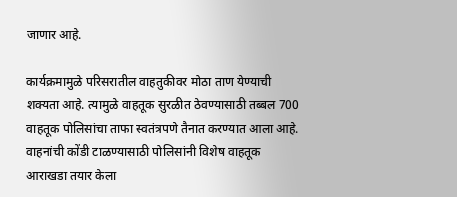जाणार आहे.

कार्यक्रमामुळे परिसरातील वाहतुकीवर मोठा ताण येण्याची शक्यता आहे. त्यामुळे वाहतूक सुरळीत ठेवण्यासाठी तब्बल 700 वाहतूक पोलिसांचा ताफा स्वतंत्रपणे तैनात करण्यात आला आहे. वाहनांची कोंडी टाळण्यासाठी पोलिसांनी विशेष वाहतूक आराखडा तयार केला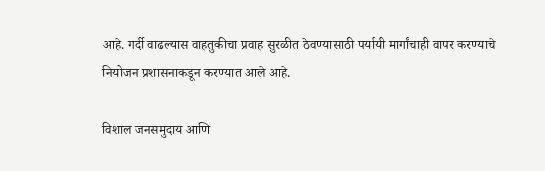आहे. गर्दी वाढल्यास वाहतुकीचा प्रवाह सुरळीत ठेवण्यासाठी पर्यायी मार्गांचाही वापर करण्याचे नियोजन प्रशासनाकडून करण्यात आले आहे.

विशाल जनसमुदाय आणि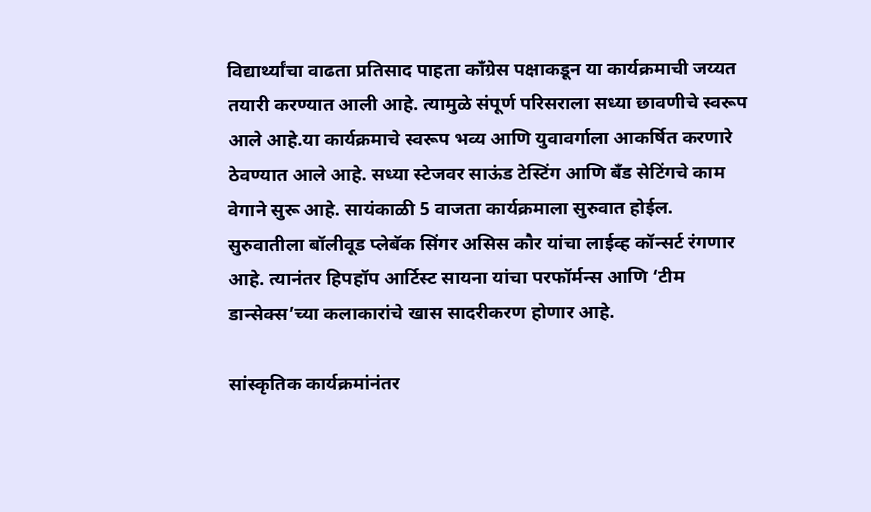विद्यार्थ्यांचा वाढता प्रतिसाद पाहता काँग्रेस पक्षाकडून या कार्यक्रमाची जय्यत तयारी करण्यात आली आहे. त्यामुळे संपूर्ण परिसराला सध्या छावणीचे स्वरूप आले आहे.या कार्यक्रमाचे स्वरूप भव्य आणि युवावर्गाला आकर्षित करणारे ठेवण्यात आले आहे. सध्या स्टेजवर साऊंड टेस्टिंग आणि बँड सेटिंगचे काम वेगाने सुरू आहे. सायंकाळी 5 वाजता कार्यक्रमाला सुरुवात होईल. सुरुवातीला बॉलीवूड प्लेबॅक सिंगर असिस कौर यांचा लाईव्ह कॉन्सर्ट रंगणार आहे. त्यानंतर हिपहॉप आर्टिस्ट सायना यांचा परफॉर्मन्स आणि ‘टीम डान्सेक्स’च्या कलाकारांचे खास सादरीकरण होणार आहे.

सांस्कृतिक कार्यक्रमांनंतर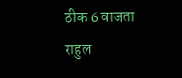ठीक 6 वाजता राहुल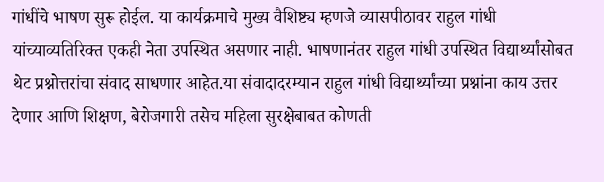गांधींचे भाषण सुरू होईल. या कार्यक्रमाचे मुख्य वैशिष्ट्य म्हणजे व्यासपीठावर राहुल गांधी यांच्याव्यतिरिक्त एकही नेता उपस्थित असणार नाही. भाषणानंतर राहुल गांधी उपस्थित विद्यार्थ्यांसोबत थेट प्रश्नोत्तरांचा संवाद साधणार आहेत.या संवादादरम्यान राहुल गांधी विद्यार्थ्यांच्या प्रश्नांना काय उत्तर देणार आणि शिक्षण, बेरोजगारी तसेच महिला सुरक्षेबाबत कोणती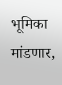भूमिका मांडणार,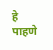हे पाहणे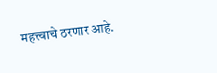महत्त्वाचे ठरणार आहे.